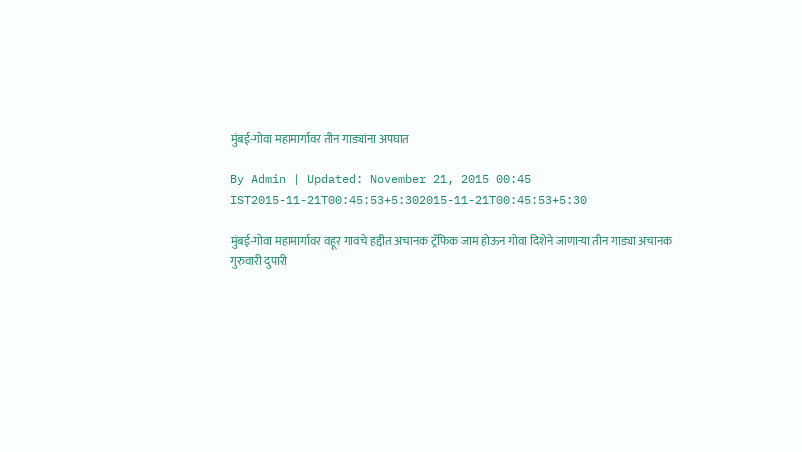मुंबई-गोवा महामार्गावर तीन गाड्यांना अपघात

By Admin | Updated: November 21, 2015 00:45 IST2015-11-21T00:45:53+5:302015-11-21T00:45:53+5:30

मुंबई-गोवा महामार्गावर वहूर गावचे हद्दीत अचानक ट्रॅफिक जाम होऊन गोवा दिशेने जाणाऱ्या तीन गाड्या अचानक गुरुवारी दुपारी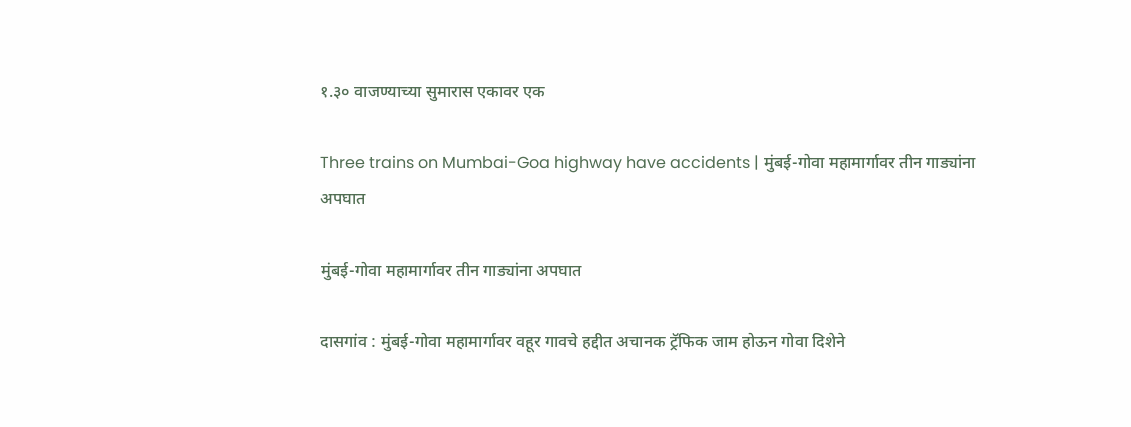१.३० वाजण्याच्या सुमारास एकावर एक

Three trains on Mumbai-Goa highway have accidents | मुंबई-गोवा महामार्गावर तीन गाड्यांना अपघात

मुंबई-गोवा महामार्गावर तीन गाड्यांना अपघात

दासगांव : मुंबई-गोवा महामार्गावर वहूर गावचे हद्दीत अचानक ट्रॅफिक जाम होऊन गोवा दिशेने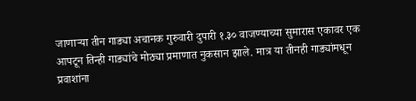जाणाऱ्या तीन गाड्या अचानक गुरुवारी दुपारी १.३० वाजण्याच्या सुमारास एकावर एक आपटून तिन्ही गाड्यांचे मोठ्या प्रमाणात नुकसान झाले. मात्र या तीनही गाड्यांमधून प्रवाशांना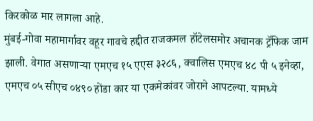किरकोळ मार लागला आहे.
मुंबई-गोवा महामार्गावर वहूर गावचे हद्दीत राजकमल हॉटेलसमोर अचानक ट्रॅफिक जाम झाली. वेगात असणाऱ्या एमएच १५ एएस ३२८६, क्वालिस एमएच ४८ पी ५ इनेव्हा, एमएच ०५ सीएच ०४९० होंडा कार या एकमेकांवर जोराने आपटल्या. यामध्ये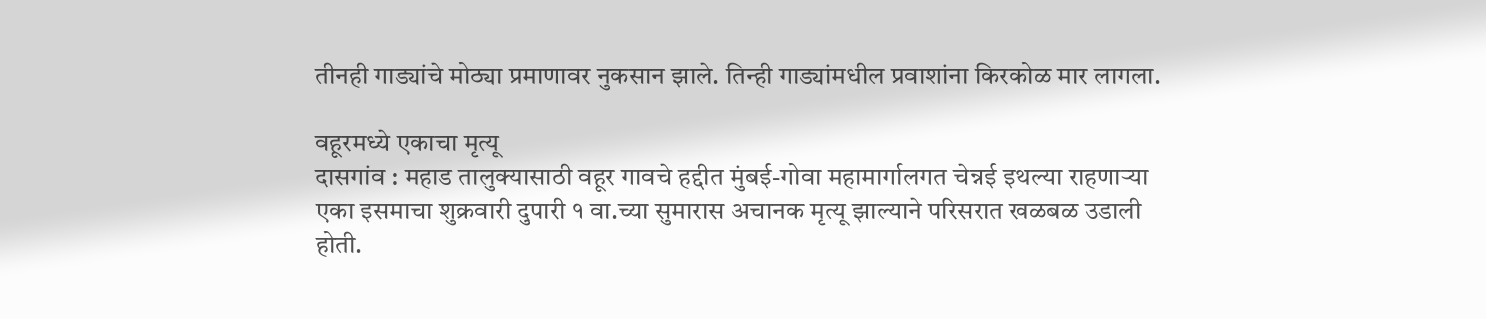तीनही गाड्यांचे मोठ्या प्रमाणावर नुकसान झाले. तिन्ही गाड्यांमधील प्रवाशांना किरकोळ मार लागला.

वहूरमध्ये एकाचा मृत्यू
दासगांव : महाड तालुक्यासाठी वहूर गावचे हद्दीत मुंबई-गोवा महामार्गालगत चेन्नई इथल्या राहणाऱ्या एका इसमाचा शुक्रवारी दुपारी १ वा.च्या सुमारास अचानक मृत्यू झाल्याने परिसरात खळबळ उडाली होती.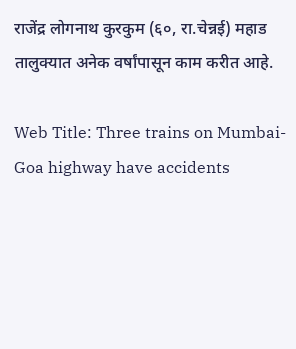राजेंद्र लोगनाथ कुरकुम (६०, रा.चेन्नई) महाड तालुक्यात अनेक वर्षांपासून काम करीत आहे.

Web Title: Three trains on Mumbai-Goa highway have accidents